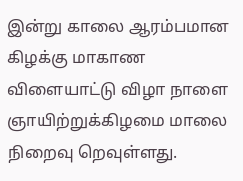இன்று காலை ஆரம்பமான கிழக்கு மாகாண விளையாட்டு விழா நாளை ஞாயிற்றுக்கிழமை மாலை நிறைவு றெவுள்ளது.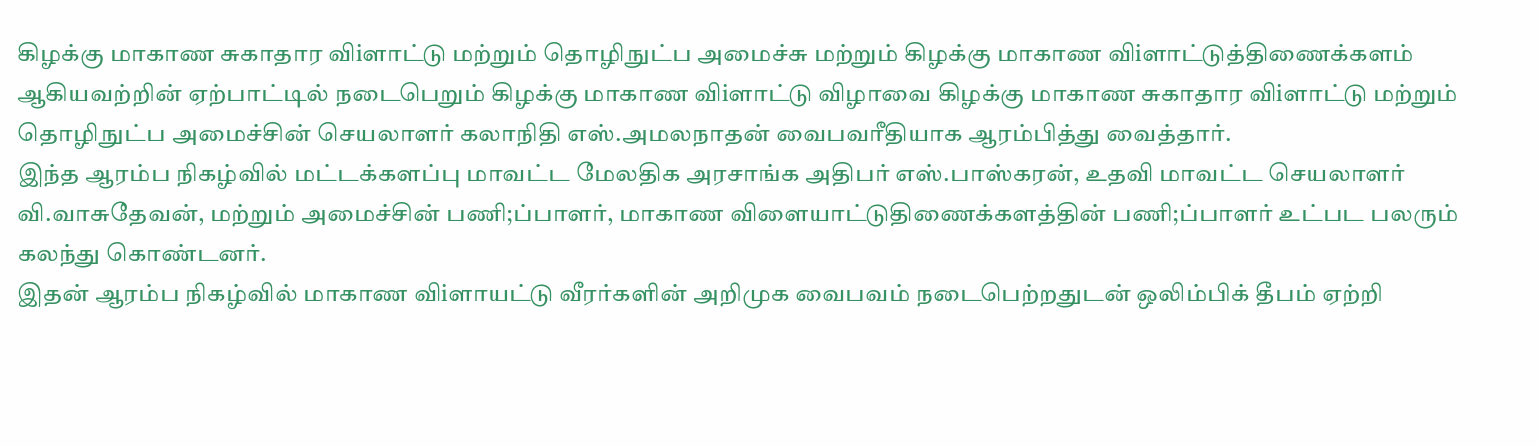கிழக்கு மாகாண சுகாதார விiளாட்டு மற்றும் தொழிநுட்ப அமைச்சு மற்றும் கிழக்கு மாகாண விiளாட்டுத்திணைக்களம் ஆகியவற்றின் ஏற்பாட்டில் நடைபெறும் கிழக்கு மாகாண விiளாட்டு விழாவை கிழக்கு மாகாண சுகாதார விiளாட்டு மற்றும் தொழிநுட்ப அமைச்சின் செயலாளர் கலாநிதி எஸ்.அமலநாதன் வைபவரீதியாக ஆரம்பித்து வைத்தார்.
இந்த ஆரம்ப நிகழ்வில் மட்டக்களப்பு மாவட்ட மேலதிக அரசாங்க அதிபர் எஸ்.பாஸ்கரன், உதவி மாவட்ட செயலாளர் வி.வாசுதேவன், மற்றும் அமைச்சின் பணி;ப்பாளர், மாகாண விளையாட்டுதிணைக்களத்தின் பணி;ப்பாளர் உட்பட பலரும் கலந்து கொண்டனர்.
இதன் ஆரம்ப நிகழ்வில் மாகாண விiளாயட்டு வீரர்களின் அறிமுக வைபவம் நடைபெற்றதுடன் ஒலிம்பிக் தீபம் ஏற்றி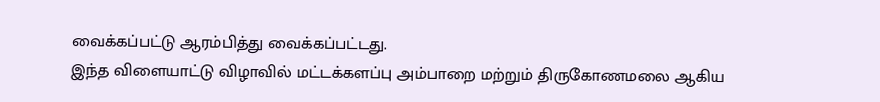வைக்கப்பட்டு ஆரம்பித்து வைக்கப்பட்டது.
இந்த விளையாட்டு விழாவில் மட்டக்களப்பு அம்பாறை மற்றும் திருகோணமலை ஆகிய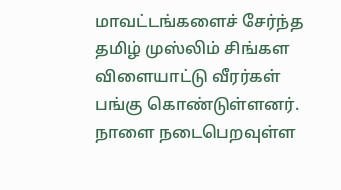மாவட்டங்களைச் சேர்ந்த தமிழ் முஸ்லிம் சிங்கள விளையாட்டு வீரர்கள் பங்கு கொண்டுள்ளனர்.
நாளை நடைபெறவுள்ள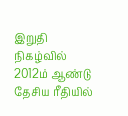இறுதி நிகழ்வில் 2012ம் ஆண்டு தேசிய ரீதியில்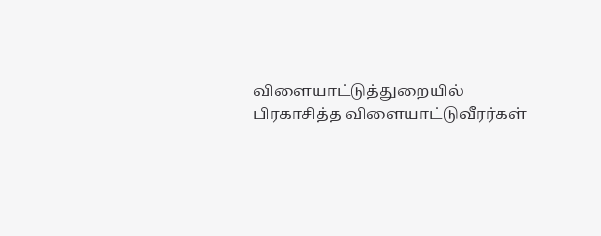விளையாட்டுத்துறையில் பிரகாசித்த விளையாட்டுவீரர்கள்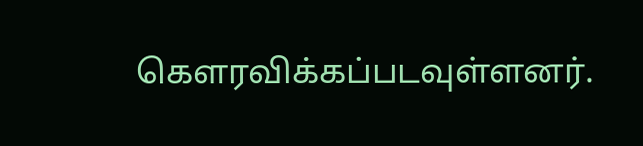கௌரவிக்கப்படவுள்ளனர்.